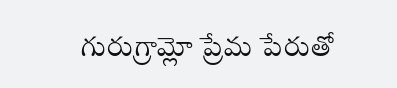గురుగ్రామ్లో ప్రేమ పేరుతో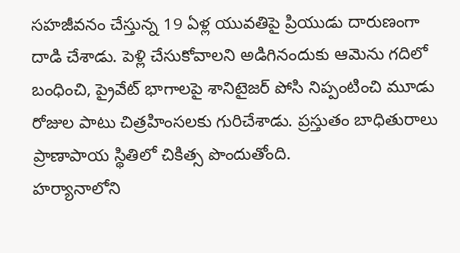సహజీవనం చేస్తున్న 19 ఏళ్ల యువతిపై ప్రియుడు దారుణంగా దాడి చేశాడు. పెళ్లి చేసుకోవాలని అడిగినందుకు ఆమెను గదిలో బంధించి, ప్రైవేట్ భాగాలపై శానిటైజర్ పోసి నిప్పంటించి మూడు రోజుల పాటు చిత్రహింసలకు గురిచేశాడు. ప్రస్తుతం బాధితురాలు ప్రాణాపాయ స్థితిలో చికిత్స పొందుతోంది.
హర్యానాలోని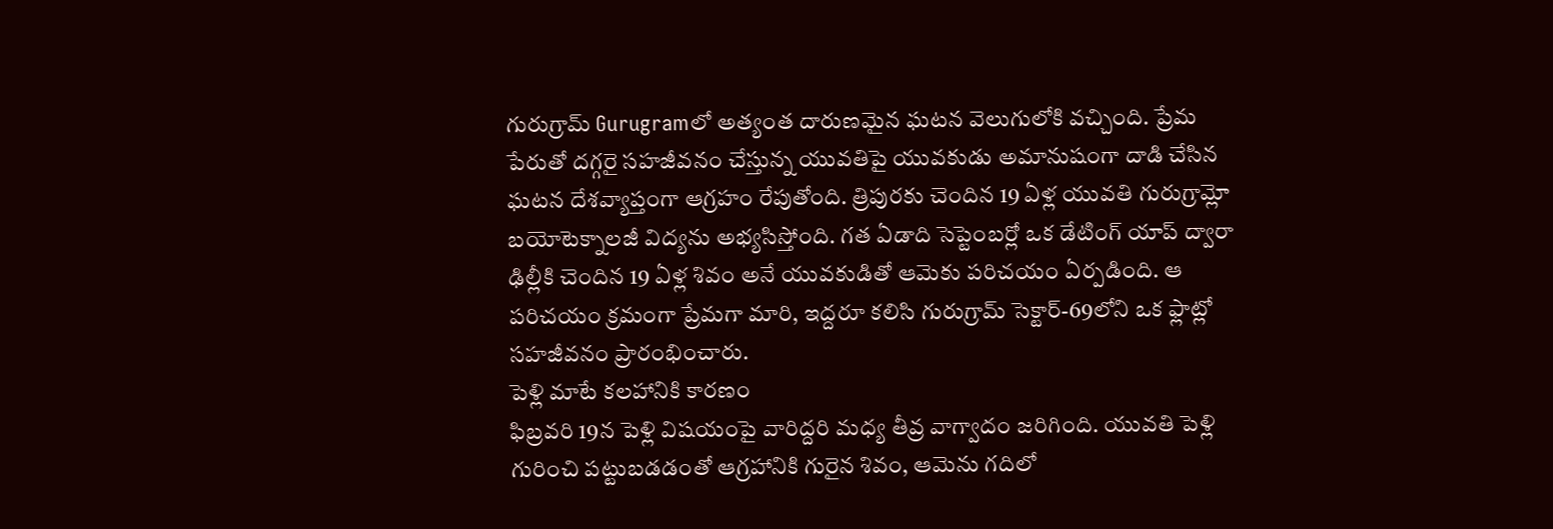గురుగ్రామ్ Gurugramలో అత్యంత దారుణమైన ఘటన వెలుగులోకి వచ్చింది. ప్రేమ పేరుతో దగ్గరై సహజీవనం చేస్తున్న యువతిపై యువకుడు అమానుషంగా దాడి చేసిన ఘటన దేశవ్యాప్తంగా ఆగ్రహం రేపుతోంది. త్రిపురకు చెందిన 19 ఏళ్ల యువతి గురుగ్రామ్లో బయోటెక్నాలజీ విద్యను అభ్యసిస్తోంది. గత ఏడాది సెప్టెంబర్లో ఒక డేటింగ్ యాప్ ద్వారా ఢిల్లీకి చెందిన 19 ఏళ్ల శివం అనే యువకుడితో ఆమెకు పరిచయం ఏర్పడింది. ఆ పరిచయం క్రమంగా ప్రేమగా మారి, ఇద్దరూ కలిసి గురుగ్రామ్ సెక్టార్-69లోని ఒక ఫ్లాట్లో సహజీవనం ప్రారంభించారు.
పెళ్లి మాటే కలహానికి కారణం
ఫిబ్రవరి 19న పెళ్లి విషయంపై వారిద్దరి మధ్య తీవ్ర వాగ్వాదం జరిగింది. యువతి పెళ్లి గురించి పట్టుబడడంతో ఆగ్రహానికి గురైన శివం, ఆమెను గదిలో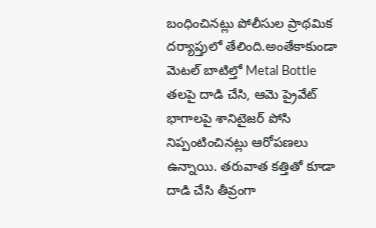బంధించినట్లు పోలీసుల ప్రాథమిక దర్యాప్తులో తేలింది.అంతేకాకుండా మెటల్ బాటిల్తో Metal Bottle తలపై దాడి చేసి, ఆమె ప్రైవేట్ భాగాలపై శానిటైజర్ పోసి నిప్పంటించినట్లు ఆరోపణలు ఉన్నాయి. తరువాత కత్తితో కూడా దాడి చేసి తీవ్రంగా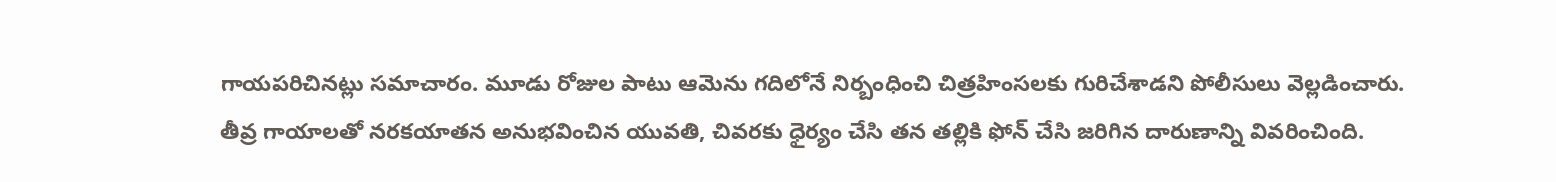గాయపరిచినట్లు సమాచారం. మూడు రోజుల పాటు ఆమెను గదిలోనే నిర్బంధించి చిత్రహింసలకు గురిచేశాడని పోలీసులు వెల్లడించారు.
తీవ్ర గాయాలతో నరకయాతన అనుభవించిన యువతి, చివరకు ధైర్యం చేసి తన తల్లికి ఫోన్ చేసి జరిగిన దారుణాన్ని వివరించింది.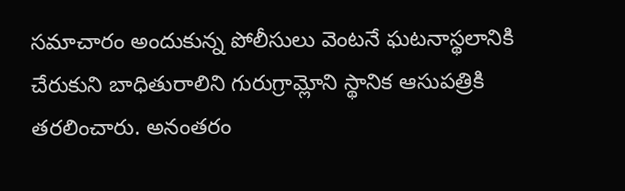సమాచారం అందుకున్న పోలీసులు వెంటనే ఘటనాస్థలానికి చేరుకుని బాధితురాలిని గురుగ్రామ్లోని స్థానిక ఆసుపత్రికి తరలించారు. అనంతరం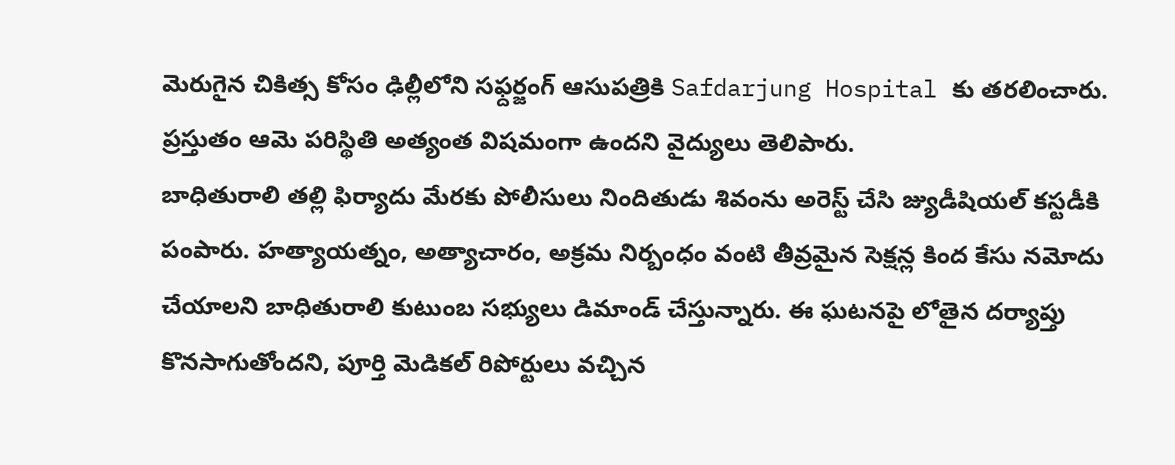మెరుగైన చికిత్స కోసం ఢిల్లీలోని సఫ్దర్జంగ్ ఆసుపత్రికి Safdarjung Hospital కు తరలించారు. ప్రస్తుతం ఆమె పరిస్థితి అత్యంత విషమంగా ఉందని వైద్యులు తెలిపారు.
బాధితురాలి తల్లి ఫిర్యాదు మేరకు పోలీసులు నిందితుడు శివంను అరెస్ట్ చేసి జ్యుడీషియల్ కస్టడీకి పంపారు. హత్యాయత్నం, అత్యాచారం, అక్రమ నిర్బంధం వంటి తీవ్రమైన సెక్షన్ల కింద కేసు నమోదు చేయాలని బాధితురాలి కుటుంబ సభ్యులు డిమాండ్ చేస్తున్నారు. ఈ ఘటనపై లోతైన దర్యాప్తు కొనసాగుతోందని, పూర్తి మెడికల్ రిపోర్టులు వచ్చిన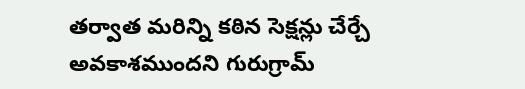తర్వాత మరిన్ని కఠిన సెక్షన్లు చేర్చే అవకాశముందని గురుగ్రామ్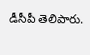డీసీపీ తెలిపారు.